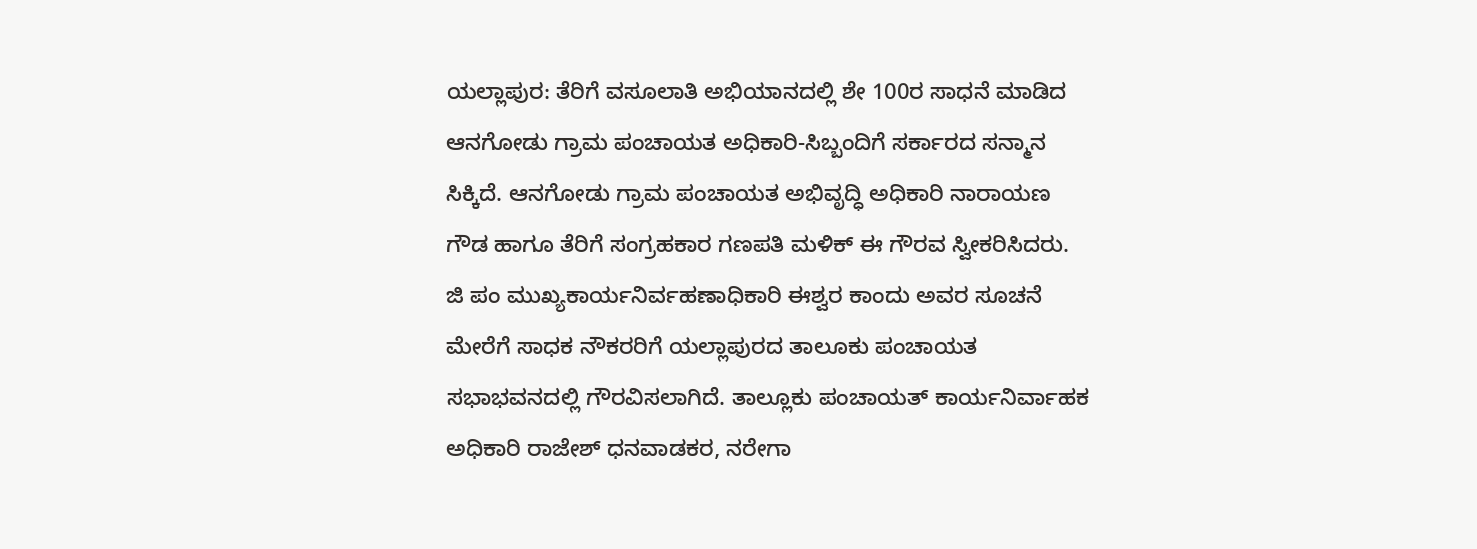ಯಲ್ಲಾಪುರ: ತೆರಿಗೆ ವಸೂಲಾತಿ ಅಭಿಯಾನದಲ್ಲಿ ಶೇ 100ರ ಸಾಧನೆ ಮಾಡಿದ ಆನಗೋಡು ಗ್ರಾಮ ಪಂಚಾಯತ ಅಧಿಕಾರಿ-ಸಿಬ್ಬಂದಿಗೆ ಸರ್ಕಾರದ ಸನ್ಮಾನ ಸಿಕ್ಕಿದೆ. ಆನಗೋಡು ಗ್ರಾಮ ಪಂಚಾಯತ ಅಭಿವೃದ್ಧಿ ಅಧಿಕಾರಿ ನಾರಾಯಣ ಗೌಡ ಹಾಗೂ ತೆರಿಗೆ ಸಂಗ್ರಹಕಾರ ಗಣಪತಿ ಮಳಿಕ್ ಈ ಗೌರವ ಸ್ವೀಕರಿಸಿದರು.
ಜಿ ಪಂ ಮುಖ್ಯಕಾರ್ಯನಿರ್ವಹಣಾಧಿಕಾರಿ ಈಶ್ವರ ಕಾಂದು ಅವರ ಸೂಚನೆ ಮೇರೆಗೆ ಸಾಧಕ ನೌಕರರಿಗೆ ಯಲ್ಲಾಪುರದ ತಾಲೂಕು ಪಂಚಾಯತ ಸಭಾಭವನದಲ್ಲಿ ಗೌರವಿಸಲಾಗಿದೆ. ತಾಲ್ಲೂಕು ಪಂಚಾಯತ್ ಕಾರ್ಯನಿರ್ವಾಹಕ ಅಧಿಕಾರಿ ರಾಜೇಶ್ ಧನವಾಡಕರ, ನರೇಗಾ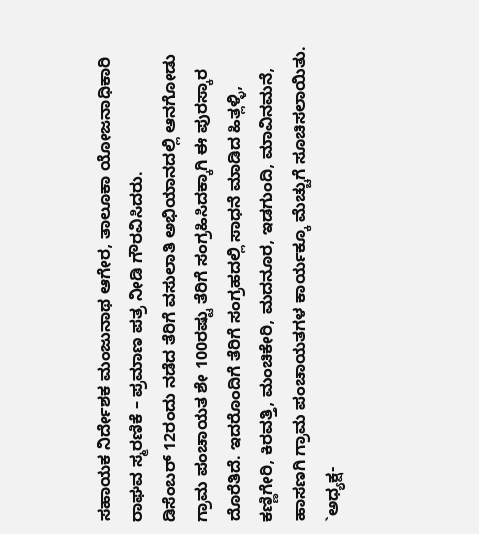ಸಹಾಯಕ ನಿರ್ದೇಶಕ ಮಂಜುನಾಥ ಆಗೇರ, ತಾಲೂಕಾ ಯೋಜನಾಧಿಕಾರಿ ರಾಘವ ಸ್ಮರಣಿಕೆ – ಪ್ರಮಾಣ ಪತ್ರ ನೀಡಿ ಗೌರವಿಸಿದರು.
ಡಿಸೆಂಬರ್ 12ರಂದು ನಡೆದ ತೆರಿಗೆ ವಸುಲಾತಿ ಅಭಿಯಾನದಲ್ಲಿ ಆನಗೋಡು ಗ್ರಾಮ ಪಂಚಾಯತ ಶೇ 100ರಷ್ಟು ತೆರಿಗೆ ಸಂಗ್ರಹಿಸಿದಕ್ಕಾಗಿ ಈ ಪುರಸ್ಕಾರ ದೊರೆತಿದೆ. ಇದರೊಂದಿಗೆ ತೆರಿಗೆ ಸಂಗ್ರಹದಲ್ಲಿ ಸಾಧನೆ ಮಾಡಿದ ಹಿತ್ಲಳ್ಳಿ, ಕಣ್ಣಿಗೇರಿ, ಕಿರವತ್ತಿ, ಮಂಚಿಕೇರಿ, ಮದನೂರ, ಇಡಗುಂದಿ, ಮಾವಿನಮನೆ, ಹಾಸಣಗಿ ಗ್ರಾಮ ಪಂಚಾಯತಗಳ ಕಾರ್ಯಕ್ಕೂ ಮೆಚ್ಚುಗೆ ಸೂಚಿಸಲಾಯಿತು.
`ಅಧ್ಯಕ್ಷ-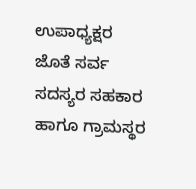ಉಪಾಧ್ಯಕ್ಷರ ಜೊತೆ ಸರ್ವ ಸದಸ್ಯರ ಸಹಕಾರ ಹಾಗೂ ಗ್ರಾಮಸ್ಥರ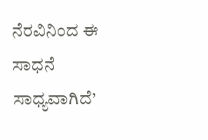ನೆರವಿನಿಂದ ಈ ಸಾಧನೆ ಸಾಧ್ಯವಾಗಿದೆ’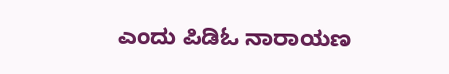ಎಂದು ಪಿಡಿಓ ನಾರಾಯಣ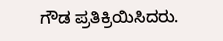ಗೌಡ ಪ್ರತಿಕ್ರಿಯಿಸಿದರು.